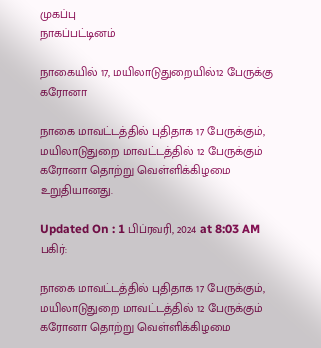முகப்பு
நாகப்பட்டினம்

நாகையில் 17, மயிலாடுதுறையில்12 பேருக்கு கரோனா

நாகை மாவட்டத்தில் புதிதாக 17 பேருக்கும், மயிலாடுதுறை மாவட்டத்தில் 12 பேருக்கும் கரோனா தொற்று வெள்ளிக்கிழமை உறுதியானது.

Updated On : 1 பிப்ரவரி, 2024 at 8:03 AM
பகிர்:

நாகை மாவட்டத்தில் புதிதாக 17 பேருக்கும், மயிலாடுதுறை மாவட்டத்தில் 12 பேருக்கும் கரோனா தொற்று வெள்ளிக்கிழமை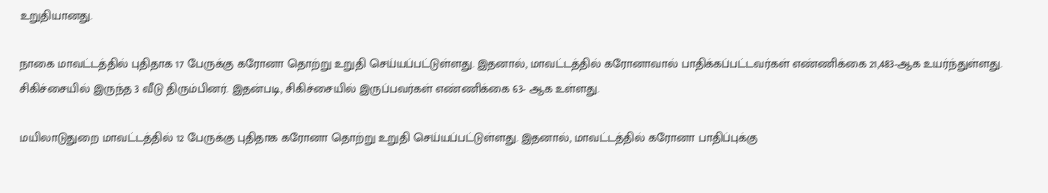உறுதியானது.

நாகை மாவட்டத்தில் புதிதாக 17 பேருக்கு கரோனா தொற்று உறுதி செய்யப்பட்டுள்ளது. இதனால், மாவட்டத்தில் கரோனாவால் பாதிக்கப்பட்டவர்கள் எண்ணிக்கை 21,483-ஆக உயர்ந்துள்ளது. சிகிச்சையில் இருந்த 3 வீடு திரும்பினர். இதன்படி, சிகிச்சையில் இருப்பவர்கள் எண்ணிக்கை 63- ஆக உள்ளது.

மயிலாடுதுறை மாவட்டத்தில் 12 பேருக்கு புதிதாக கரோனா தொற்று உறுதி செய்யப்பட்டுள்ளது. இதனால், மாவட்டத்தில் கரோனா பாதிப்புக்கு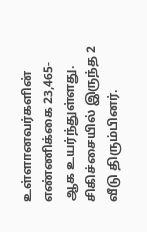உள்ளானவர்களின் எண்ணிக்கை 23,465-ஆக உயர்ந்துள்ளது. சிகிச்சையில் இருந்த 2 வீடு திரும்பினர்.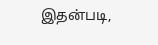இதன்படி,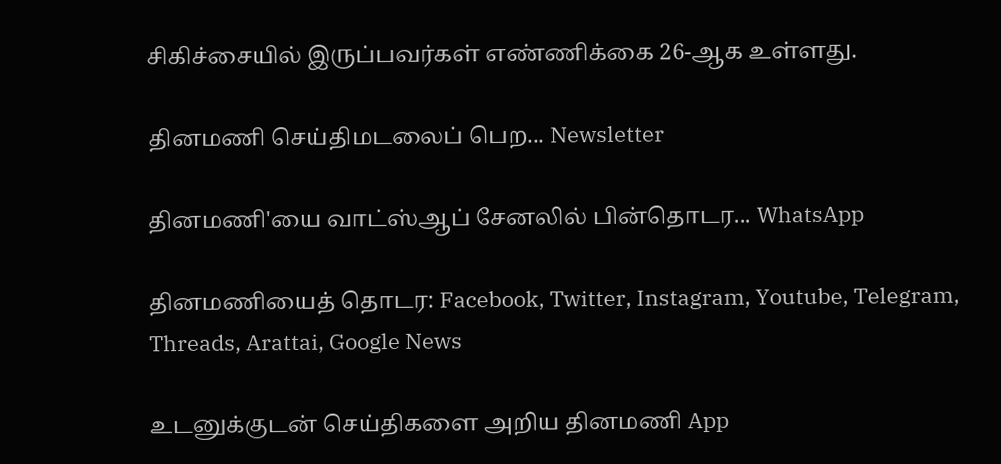சிகிச்சையில் இருப்பவர்கள் எண்ணிக்கை 26-ஆக உள்ளது.

தினமணி செய்திமடலைப் பெற... Newsletter

தினமணி'யை வாட்ஸ்ஆப் சேனலில் பின்தொடர... WhatsApp

தினமணியைத் தொடர: Facebook, Twitter, Instagram, Youtube, Telegram, Threads, Arattai, Google News

உடனுக்குடன் செய்திகளை அறிய தினமணி App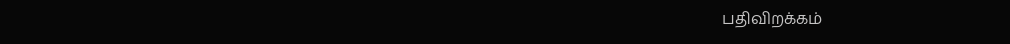பதிவிறக்கம்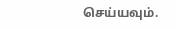செய்யவும்.